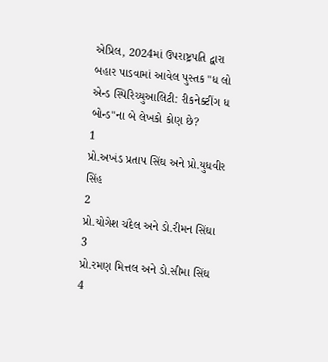એપ્રિલ, 2024માં ઉપરાષ્ટ્રપતિ દ્વારા બહાર પાડવામાં આવેલ પુસ્તક "ધ લો એન્ડ સ્પિરિચ્યુઆલિટી: રીકનેક્ટીંગ ધ બોન્ડ"ના બે લેખકો કોણ છે?
1
પ્રો.અખંડ પ્રતાપ સિંઘ અને પ્રો.યુધવીર સિંહ
2
પ્રો.યોગેશ ચંદેલ અને ડો.રીમન સિંઘા
3
પ્રો.રમણ મિત્તલ અને ડો.સીમા સિંઘ
4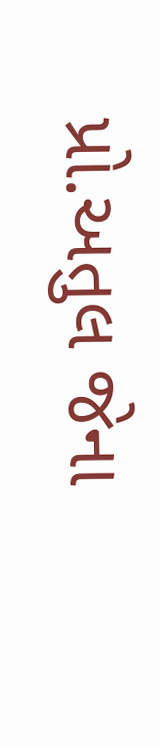પ્રો.અતુલ જેના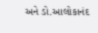અને ડો.આલોકાનંદ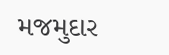મજમુદાર